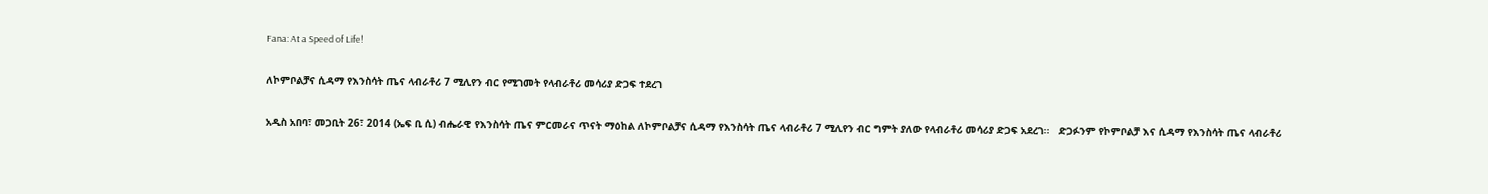Fana: At a Speed of Life!

ለኮምቦልቻና ሲዳማ የእንስሳት ጤና ላብራቶሪ 7 ሚሊየን ብር የሚገመት የላብራቶሪ መሳሪያ ድጋፍ ተደረገ

አዲስ አበባ፣ መጋቢት 26፣ 2014 (ኤፍ ቢ ሲ) ብሔራዊ የእንስሳት ጤና ምርመራና ጥናት ማዕከል ለኮምቦልቻና ሲዳማ የእንስሳት ጤና ላብራቶሪ 7 ሚሊየን ብር ግምት ያለው የላብራቶሪ መሳሪያ ድጋፍ አደረገ፡፡   ድጋፉንም የኮምቦልቻ እና ሲዳማ የእንስሳት ጤና ላብራቶሪ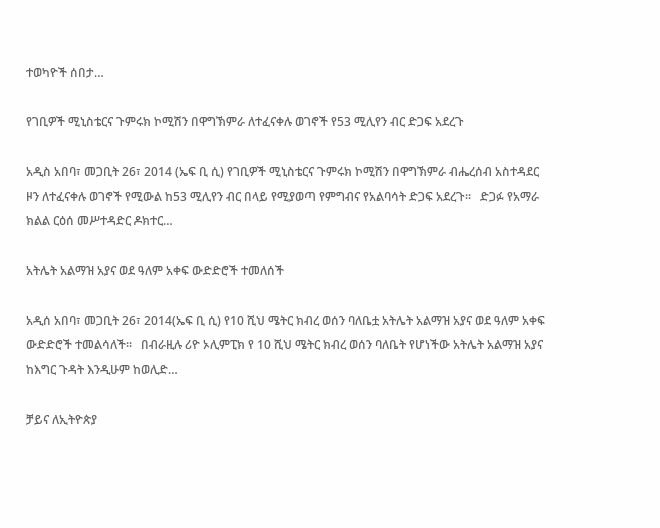ተወካዮች ሰበታ…

የገቢዎች ሚኒስቴርና ጉምሩክ ኮሚሽን በዋግኽምራ ለተፈናቀሉ ወገኖች የ53 ሚሊየን ብር ድጋፍ አደረጉ

አዲስ አበባ፣ መጋቢት 26፣ 2014 (ኤፍ ቢ ሲ) የገቢዎች ሚኒስቴርና ጉምሩክ ኮሚሽን በዋግኽምራ ብሔረሰብ አስተዳደር ዞን ለተፈናቀሉ ወገኖች የሚውል ከ53 ሚሊየን ብር በላይ የሚያወጣ የምግብና የአልባሳት ድጋፍ አደረጉ።   ድጋፉ የአማራ ክልል ርዕሰ መሥተዳድር ዶክተር…

አትሌት አልማዝ አያና ወደ ዓለም አቀፍ ውድድሮች ተመለሰች

አዲሰ አበባ፣ መጋቢት 26፣ 2014(ኤፍ ቢ ሲ) የ10 ሺህ ሜትር ክብረ ወሰን ባለቤቷ አትሌት አልማዝ አያና ወደ ዓለም አቀፍ ውድድሮች ተመልሳለች፡፡   በብራዚሉ ሪዮ ኦሊምፒክ የ 10 ሺህ ሜትር ክብረ ወሰን ባለቤት የሆነችው አትሌት አልማዝ አያና ከእግር ጉዳት እንዲሁም ከወሊድ…

ቻይና ለኢትዮጵያ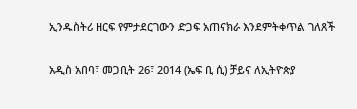ኢንዱስትሪ ዘርፍ የምታደርገውን ድጋፍ አጠናክራ እንደምትቀጥል ገለጸች

አዲስ አበባ፣ መጋቢት 26፣ 2014 (ኤፍ ቢ ሲ) ቻይና ለኢትዮጵያ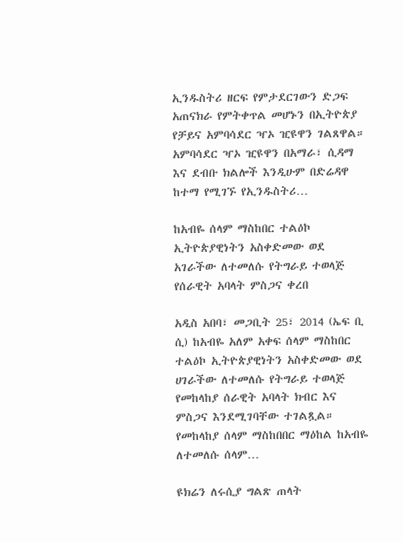ኢንዱስትሪ ዘርፍ የምታደርገውን ድጋፍ አጠናክራ የምትቀጥል መሆኑን በኢትዮጵያ የቻይና አምባሳደር ዣኦ ዢዩዋን ገልጸዋል። አምባሳደር ዣኦ ዢዩዋን በአማራ፣ ሲዳማ እና ደብቡ ክልሎች እንዲሁም በድሬዳዋ ከተማ የሚገኙ የኢንዱስትሪ…

ከአብዬ ሰላም ማስከበር ተልዕኮ ኢትዮጵያዊነትን አስቀድመው ወደ አገራችው ለተመለሱ የትግራይ ተወላጅ የሰራዊት አባላት ምስጋና ቀረበ

አዲስ አበባ፣ መጋቢት 25፣ 2014 (ኤፍ ቢ ሲ) ከአብዬ አለም አቀፍ ሰላም ማስከበር ተልዕኮ ኢትዮጵያዊነትን አስቀድመው ወደ ሀገራችው ለተመለሱ የትግራይ ተወላጅ የመከላከያ ሰራዊት አባላት ክብር እና ምስጋና እንደሚገባቸው ተገልጿል። የመከላከያ ሰላም ማስከበበር ማዕከል ከአብዬ ለተመለሱ ሰላም…

ዩክሬን ለሩሲያ ግልጽ ጠላት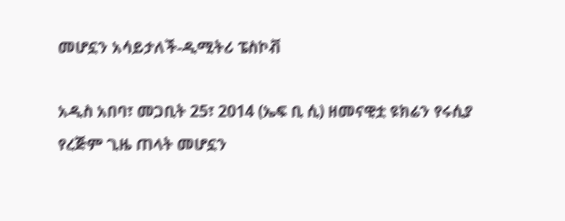መሆኗን አሳይታለች-ዲሚትሪ ፔስኮቭ

አዲስ አበባ፣ መጋቢት 25፣ 2014 (ኤፍ ቢ ሲ) ዘመናዊቷ ዩክሬን የሩሲያ የረጅም ጊዜ ጠላት መሆኗን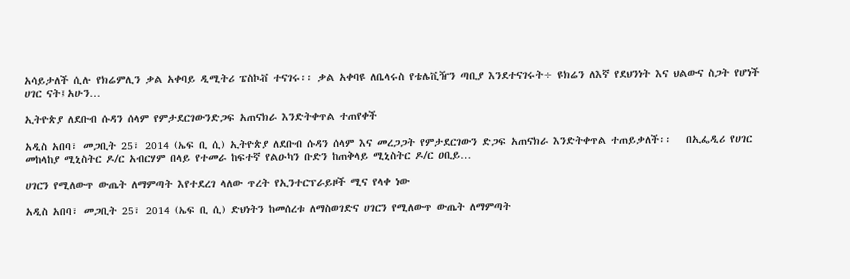አሳይታለች ሲሉ የክሬምሊን ቃል አቀባይ ዲሚትሪ ፔስኮቭ ተናገሩ፡፡ ቃል አቀባዩ ለቤላሩስ የቴሌቪዥን ጣቢያ እንደተናገሩት÷ ዩክሬን ለእኛ የደህንነት እና ህልውና ስጋት የሆነች ሀገር ናት፤አሁን…

ኢትዮጵያ ለደቡብ ሱዳን ሰላም የምታደርገውንድጋፍ አጠናክራ እንድትቀጥል ተጠየቀች

አዲስ አበባ፣ መጋቢት 25፣ 2014 (ኤፍ ቢ ሲ) ኢትዮጵያ ለደቡብ ሱዳን ሰላም እና መረጋጋት የምታደርገውን ድጋፍ አጠናክራ እንድትቀጥል ተጠይቃለች፡፡   በኢፌዲሪ የሀገር መከላከያ ሚኒስትር ዶ/ር አብርሃም በላይ የተመራ ከፍተኛ የልዑካን ቡድን ከጠቅላይ ሚኒስትር ዶ/ር ዐቢይ…

ሀገርን የሚለውጥ ውጤት ለማምጣት እየተደረገ ላለው ጥረት የኢንተርፕራይዞች ሚና የላቀ ነው

አዲስ አበባ፣ መጋቢት 25፣ 2014 (ኤፍ ቢ ሲ) ድህነትን ከመሰረቱ ለማስወገድና ሀገርን የሚለውጥ ውጤት ለማምጣት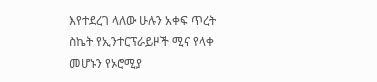እየተደረገ ላለው ሁሉን አቀፍ ጥረት ስኬት የኢንተርፕራይዞች ሚና የላቀ መሆኑን የኦሮሚያ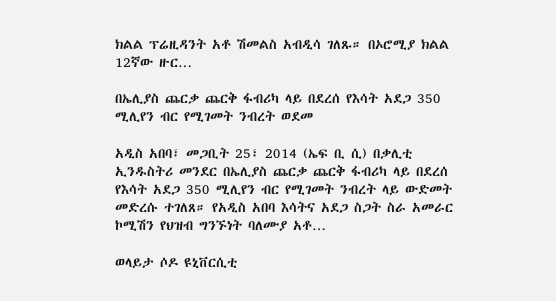ክልል ፕሬዚዳንት አቶ ሽመልስ አብዲሳ ገለጹ። በኦሮሚያ ክልል 12ኛው ዙር…

በኤሊያስ ጨርቃ ጨርቅ ፋብሪካ ላይ በደረሰ የእሳት አደጋ 350 ሚሊየን ብር የሚገመት ንብረት ወደመ

አዲስ አበባ፣ መጋቢት 25፣ 2014 (ኤፍ ቢ ሲ) በቃሊቲ ኢንዱስትሪ መንደር በኤሊያስ ጨርቃ ጨርቅ ፋብሪካ ላይ በደረሰ የእሳት አደጋ 350 ሚሊየን ብር የሚገመት ንብረት ላይ ውድመት መድረሱ ተገለጸ። የአዲስ አበባ እሳትና አደጋ ስጋት ስራ አመራር ኮሚሽን የህዝብ ግንኙነት ባለሙያ አቶ…

ወላይታ ሶዶ ዩኒቨርሲቲ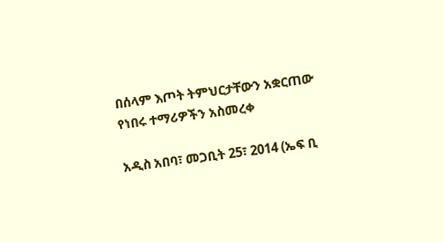በሰላም እጦት ትምህርታቸውን አቋርጠው የነበሩ ተማሪዎችን አስመረቀ

አዲስ አበባ፣ መጋቢት 25፣ 2014 (ኤፍ ቢ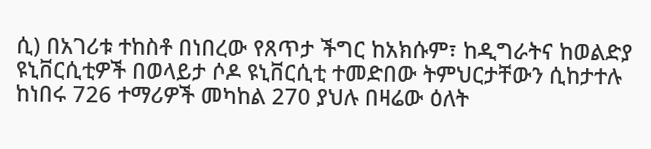ሲ) በአገሪቱ ተከስቶ በነበረው የጸጥታ ችግር ከአክሱም፣ ከዲግራትና ከወልድያ ዩኒቨርሲቲዎች በወላይታ ሶዶ ዩኒቨርሲቲ ተመድበው ትምህርታቸውን ሲከታተሉ ከነበሩ 726 ተማሪዎች መካከል 270 ያህሉ በዛሬው ዕለት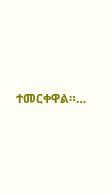ተመርቀዋል።…